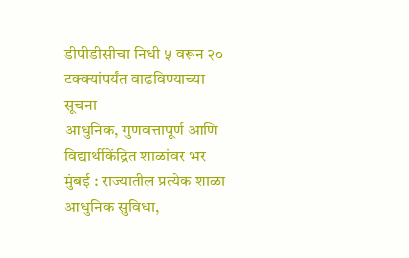डीपीडीसीचा निधी ५ वरून २० टक्क्यांपर्यंत वाढविण्याच्या सूचना
आधुनिक, गुणवत्तापूर्ण आणि विद्यार्थीकेंद्रित शाळांवर भर
मुंबई : राज्यातील प्रत्येक शाळा आधुनिक सुविधा,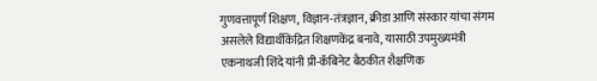गुणवत्तापूर्ण शिक्षण, विज्ञान-तंत्रज्ञान, क्रीडा आणि संस्कार यांचा संगम असलेले विद्यार्थीकेंद्रित शिक्षणकेंद्र बनावे, यासाठी उपमुख्यमंत्री एकनाथजी शिंदे यांनी प्री-कॅबिनेट बैठकीत शैक्षणिक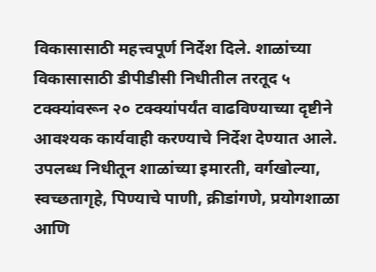विकासासाठी महत्त्वपूर्ण निर्देश दिले. शाळांच्या विकासासाठी डीपीडीसी निधीतील तरतूद ५ टक्क्यांवरून २० टक्क्यांपर्यंत वाढविण्याच्या दृष्टीने आवश्यक कार्यवाही करण्याचे निर्देश देण्यात आले. उपलब्ध निधीतून शाळांच्या इमारती, वर्गखोल्या, स्वच्छतागृहे, पिण्याचे पाणी, क्रीडांगणे, प्रयोगशाळा आणि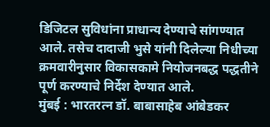डिजिटल सुविधांना प्राधान्य देण्याचे सांगण्यात आले. तसेच दादाजी भुसे यांनी दिलेल्या निधीच्या क्रमवारीनुसार विकासकामे नियोजनबद्ध पद्धतीने पूर्ण करण्याचे निर्देश देण्यात आले.
मुंबई : भारतरत्न डॉ. बाबासाहेब आंबेडकर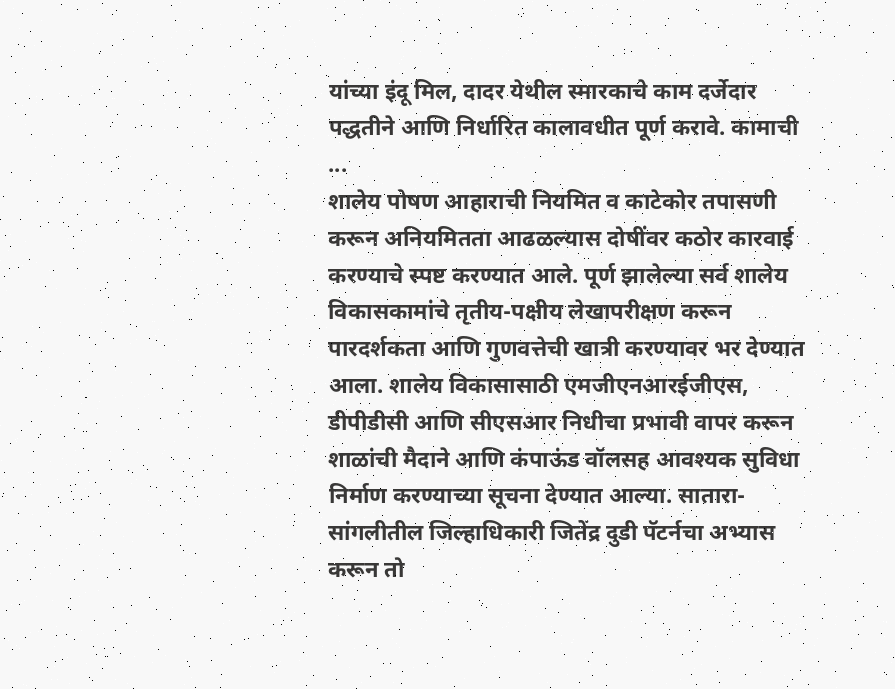यांच्या इंदू मिल, दादर येथील स्मारकाचे काम दर्जेदार पद्धतीने आणि निर्धारित कालावधीत पूर्ण करावे. कामाची ...
शालेय पोषण आहाराची नियमित व काटेकोर तपासणी करून अनियमितता आढळल्यास दोषींवर कठोर कारवाई करण्याचे स्पष्ट करण्यात आले. पूर्ण झालेल्या सर्व शालेय विकासकामांचे तृतीय-पक्षीय लेखापरीक्षण करून पारदर्शकता आणि गुणवत्तेची खात्री करण्यावर भर देण्यात आला. शालेय विकासासाठी एमजीएनआरईजीएस, डीपीडीसी आणि सीएसआर निधीचा प्रभावी वापर करून शाळांची मैदाने आणि कंपाऊंड वॉलसह आवश्यक सुविधा निर्माण करण्याच्या सूचना देण्यात आल्या. सातारा-सांगलीतील जिल्हाधिकारी जितेंद्र दुडी पॅटर्नचा अभ्यास करून तो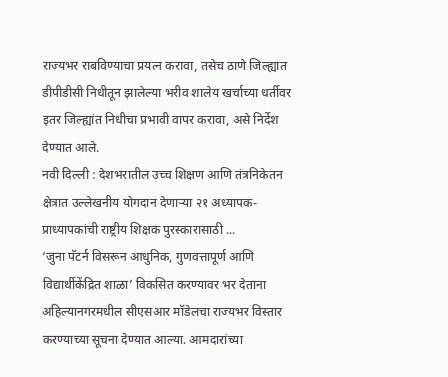राज्यभर राबविण्याचा प्रयत्न करावा, तसेच ठाणे जिल्ह्यात डीपीडीसी निधीतून झालेल्या भरीव शालेय खर्चाच्या धर्तीवर इतर जिल्ह्यांत निधीचा प्रभावी वापर करावा, असे निर्देश देण्यात आले.
नवी दिल्ली : देशभरातील उच्च शिक्षण आणि तंत्रनिकेतन क्षेत्रात उल्लेखनीय योगदान देणाऱ्या २१ अध्यापक-प्राध्यापकांची राष्ट्रीय शिक्षक पुरस्कारासाठी ...
‘जुना पॅटर्न विसरून आधुनिक, गुणवत्तापूर्ण आणि विद्यार्थीकेंद्रित शाळा’ विकसित करण्यावर भर देताना अहिल्यानगरमधील सीएसआर मॉडेलचा राज्यभर विस्तार करण्याच्या सूचना देण्यात आल्या. आमदारांच्या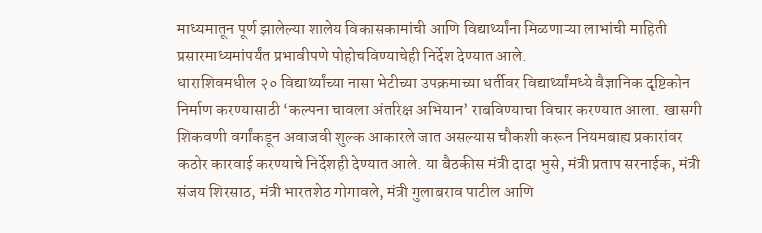माध्यमातून पूर्ण झालेल्या शालेय विकासकामांची आणि विद्यार्थ्यांना मिळणाऱ्या लाभांची माहिती प्रसारमाध्यमांपर्यंत प्रभावीपणे पोहोचविण्याचेही निर्देश देण्यात आले.
धाराशिवमधील २० विद्यार्थ्यांच्या नासा भेटीच्या उपक्रमाच्या धर्तीवर विद्यार्थ्यांमध्ये वैज्ञानिक दृष्टिकोन निर्माण करण्यासाठी ‘कल्पना चावला अंतरिक्ष अभियान’ राबविण्याचा विचार करण्यात आला. खासगी शिकवणी वर्गांकडून अवाजवी शुल्क आकारले जात असल्यास चौकशी करून नियमबाह्य प्रकारांवर कठोर कारवाई करण्याचे निर्देशही देण्यात आले. या बैठकीस मंत्री दादा भुसे, मंत्री प्रताप सरनाईक, मंत्री संजय शिरसाठ, मंत्री भारतशेठ गोगावले, मंत्री गुलाबराव पाटील आणि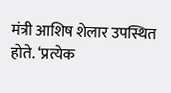मंत्री आशिष शेलार उपस्थित होते. ‘प्रत्येक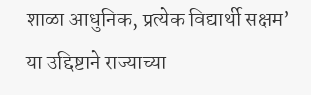शाळा आधुनिक, प्रत्येक विद्यार्थी सक्षम’ या उद्दिष्टाने राज्याच्या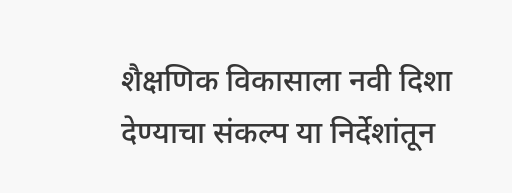शैक्षणिक विकासाला नवी दिशा देण्याचा संकल्प या निर्देशांतून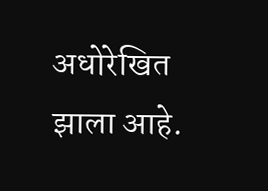अधोरेखित झाला आहे.